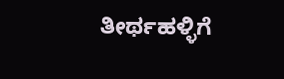ತೀರ್ಥಹಳ್ಳಿಗೆ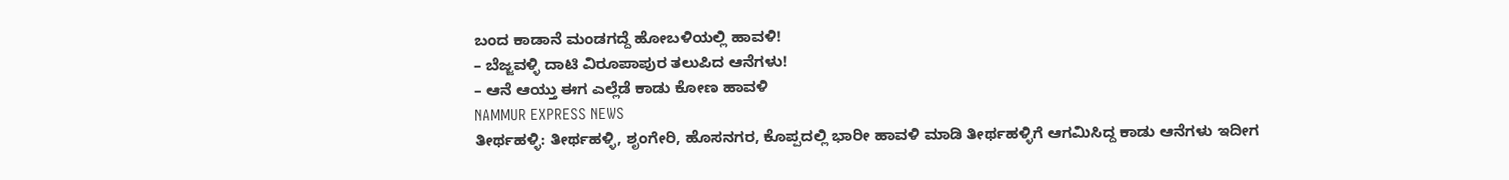ಬಂದ ಕಾಡಾನೆ ಮಂಡಗದ್ದೆ ಹೋಬಳಿಯಲ್ಲಿ ಹಾವಳಿ!
– ಬೆಜ್ಜವಳ್ಳಿ ದಾಟಿ ವಿರೂಪಾಪುರ ತಲುಪಿದ ಆನೆಗಳು!
– ಆನೆ ಆಯ್ತು ಈಗ ಎಲ್ಲೆಡೆ ಕಾಡು ಕೋಣ ಹಾವಳಿ
NAMMUR EXPRESS NEWS
ತೀರ್ಥಹಳ್ಳಿ: ತೀರ್ಥಹಳ್ಳಿ, ಶೃಂಗೇರಿ, ಹೊಸನಗರ, ಕೊಪ್ಪದಲ್ಲಿ ಭಾರೀ ಹಾವಳಿ ಮಾಡಿ ತೀರ್ಥಹಳ್ಳಿಗೆ ಆಗಮಿಸಿದ್ದ ಕಾಡು ಆನೆಗಳು ಇದೀಗ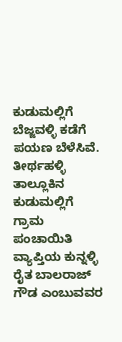ಕುಡುಮಲ್ಲಿಗೆ ಬೆಜ್ಜವಳ್ಳಿ ಕಡೆಗೆ ಪಯಣ ಬೆಳೆಸಿವೆ.
ತೀರ್ಥಹಳ್ಳಿ ತಾಲ್ಲೂಕಿನ ಕುಡುಮಲ್ಲಿಗೆ ಗ್ರಾಮ ಪಂಚಾಯಿತಿ ವ್ಯಾಪ್ತಿಯ ಕುನ್ನಳ್ಳಿ ರೈತ ಬಾಲರಾಜ್ ಗೌಡ ಎಂಬುವವರ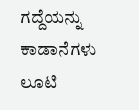ಗದ್ದೆಯನ್ನು ಕಾಡಾನೆಗಳು ಲೂಟಿ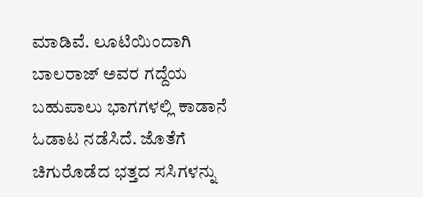ಮಾಡಿವೆ. ಲೂಟಿಯಿಂದಾಗಿ ಬಾಲರಾಜ್ ಅವರ ಗದ್ದೆಯ ಬಹುಪಾಲು ಭಾಗಗಳಲ್ಲಿ ಕಾಡಾನೆ ಓಡಾಟ ನಡೆಸಿದೆ. ಜೊತೆಗೆ ಚಿಗುರೊಡೆದ ಭತ್ತದ ಸಸಿಗಳನ್ನು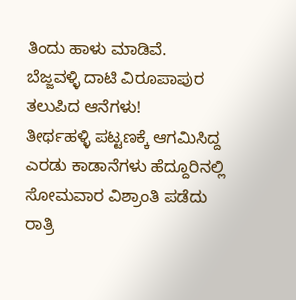ತಿಂದು ಹಾಳು ಮಾಡಿವೆ.
ಬೆಜ್ಜವಳ್ಳಿ ದಾಟಿ ವಿರೂಪಾಪುರ ತಲುಪಿದ ಆನೆಗಳು!
ತೀರ್ಥಹಳ್ಳಿ ಪಟ್ಟಣಕ್ಕೆ ಆಗಮಿಸಿದ್ದ ಎರಡು ಕಾಡಾನೆಗಳು ಹೆದ್ದೂರಿನಲ್ಲಿ ಸೋಮವಾರ ವಿಶ್ರಾಂತಿ ಪಡೆದು ರಾತ್ರಿ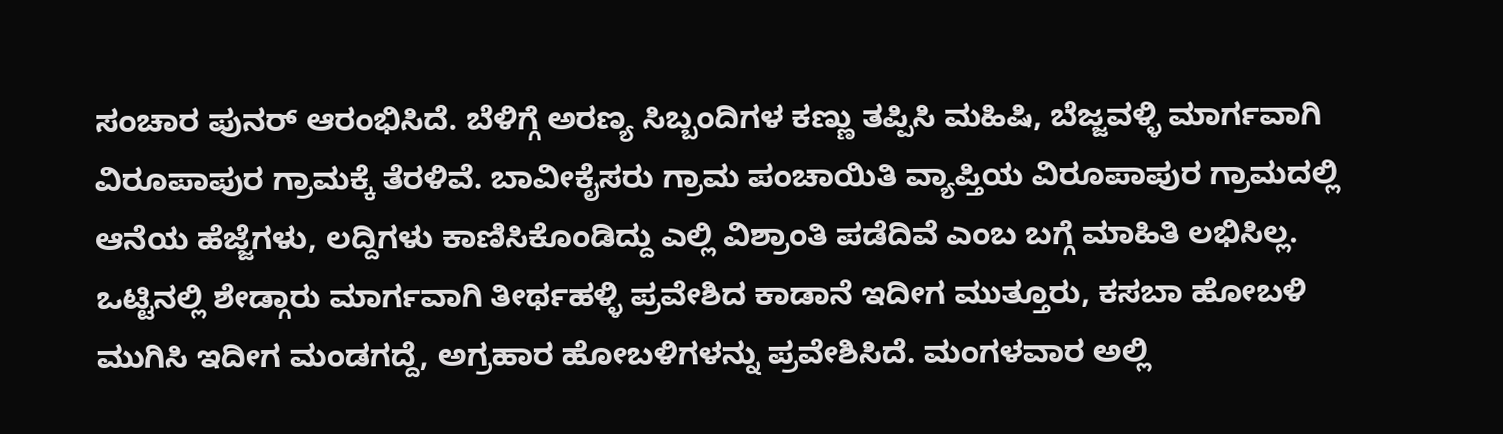ಸಂಚಾರ ಪುನರ್ ಆರಂಭಿಸಿದೆ. ಬೆಳಿಗ್ಗೆ ಅರಣ್ಯ ಸಿಬ್ಬಂದಿಗಳ ಕಣ್ಣು ತಪ್ಪಿಸಿ ಮಹಿಷಿ, ಬೆಜ್ಜವಳ್ಳಿ ಮಾರ್ಗವಾಗಿ ವಿರೂಪಾಪುರ ಗ್ರಾಮಕ್ಕೆ ತೆರಳಿವೆ. ಬಾವೀಕೈಸರು ಗ್ರಾಮ ಪಂಚಾಯಿತಿ ವ್ಯಾಪ್ತಿಯ ವಿರೂಪಾಪುರ ಗ್ರಾಮದಲ್ಲಿ ಆನೆಯ ಹೆಜ್ಜೆಗಳು, ಲದ್ದಿಗಳು ಕಾಣಿಸಿಕೊಂಡಿದ್ದು ಎಲ್ಲಿ ವಿಶ್ರಾಂತಿ ಪಡೆದಿವೆ ಎಂಬ ಬಗ್ಗೆ ಮಾಹಿತಿ ಲಭಿಸಿಲ್ಲ. ಒಟ್ಟಿನಲ್ಲಿ ಶೇಡ್ಗಾರು ಮಾರ್ಗವಾಗಿ ತೀರ್ಥಹಳ್ಳಿ ಪ್ರವೇಶಿದ ಕಾಡಾನೆ ಇದೀಗ ಮುತ್ತೂರು, ಕಸಬಾ ಹೋಬಳಿ ಮುಗಿಸಿ ಇದೀಗ ಮಂಡಗದ್ದೆ, ಅಗ್ರಹಾರ ಹೋಬಳಿಗಳನ್ನು ಪ್ರವೇಶಿಸಿದೆ. ಮಂಗಳವಾರ ಅಲ್ಲಿ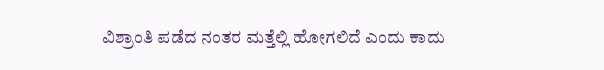ವಿಶ್ರಾಂತಿ ಪಡೆದ ನಂತರ ಮತ್ತೆಲ್ಲಿ ಹೋಗಲಿದೆ ಎಂದು ಕಾದು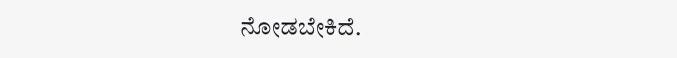ನೋಡಬೇಕಿದೆ.